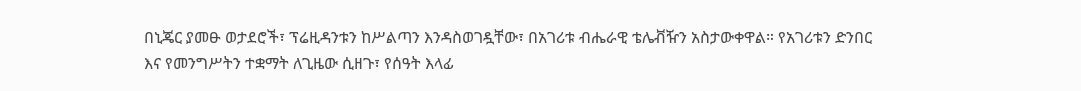በኒጄር ያመፁ ወታደሮች፣ ፕሬዚዳንቱን ከሥልጣን እንዳስወገዷቸው፣ በአገሪቱ ብሔራዊ ቴሌቭዥን አስታውቀዋል። የአገሪቱን ድንበር እና የመንግሥትን ተቋማት ለጊዜው ሲዘጉ፣ የሰዓት እላፊ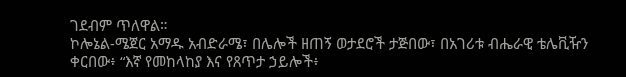ገደብም ጥለዋል።
ኮሎኔል-ሜጀር አማዱ አብድራሜ፣ በሌሎች ዘጠኝ ወታደሮች ታጅበው፣ በአገሪቱ ብሔራዊ ቴሌቪዥን ቀርበው፥ “እኛ የመከላከያ እና የጸጥታ ኃይሎች፥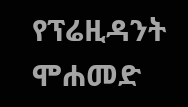የፕሬዚዳንት ሞሐመድ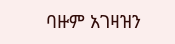ባዙም አገዛዝን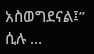አስወግደናል፤” ሲሉ …